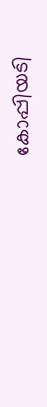കോപ്പിയടി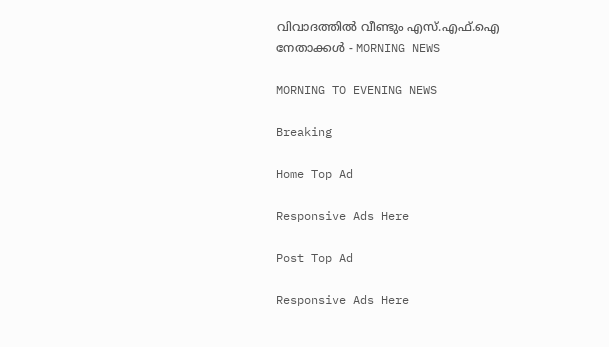വിവാദത്തിൽ വീണ്ടും എസ്.എഫ്.ഐ നേതാക്കൾ - MORNING NEWS

MORNING TO EVENING NEWS

Breaking

Home Top Ad

Responsive Ads Here

Post Top Ad

Responsive Ads Here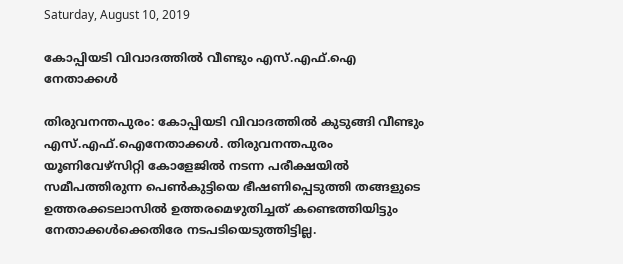Saturday, August 10, 2019

കോപ്പിയടി വിവാദത്തിൽ വീണ്ടും എസ്.എഫ്.ഐ നേതാക്കൾ

തിരുവനന്തപുരം: കോപ്പിയടി വിവാദത്തിൽ കുടുങ്ങി വീണ്ടും എസ്.എഫ്.ഐനേതാക്കൾ. തിരുവനന്തപുരം യൂണിവേഴ്സിറ്റി കോളേജിൽ നടന്ന പരീക്ഷയിൽ സമീപത്തിരുന്ന പെൺകുട്ടിയെ ഭീഷണിപ്പെടുത്തി തങ്ങളുടെ ഉത്തരക്കടലാസിൽ ഉത്തരമെഴുതിച്ചത് കണ്ടെത്തിയിട്ടും നേതാക്കൾക്കെതിരേ നടപടിയെടുത്തിട്ടില്ല.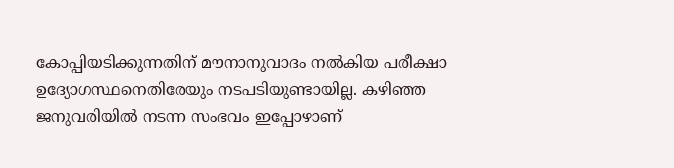കോപ്പിയടിക്കുന്നതിന് മൗനാനുവാദം നൽകിയ പരീക്ഷാ ഉദ്യോഗസ്ഥനെതിരേയും നടപടിയുണ്ടായില്ല. കഴിഞ്ഞ ജനുവരിയിൽ നടന്ന സംഭവം ഇപ്പോഴാണ്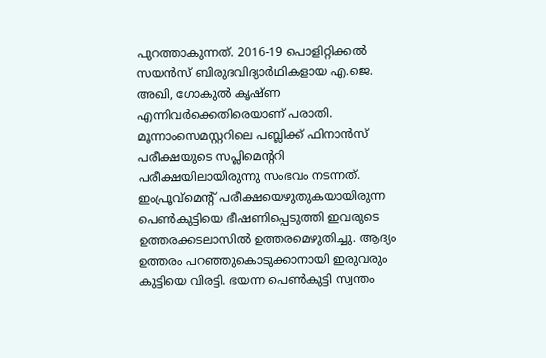പുറത്താകുന്നത്. 2016-19 പൊളിറ്റിക്കൽ സയൻസ് ബിരുദവിദ്യാർഥികളായ എ.ജെ. അഖി, ഗോകുൽ കൃഷ്ണ എന്നിവർക്കെതിരെയാണ് പരാതി. മൂന്നാംസെമസ്റ്ററിലെ പബ്ലിക്ക് ഫിനാൻസ് പരീക്ഷയുടെ സപ്ലിമെന്ററി പരീക്ഷയിലായിരുന്നു സംഭവം നടന്നത്. ഇംപ്രൂവ്മെന്റ് പരീക്ഷയെഴുതുകയായിരുന്ന പെൺകുട്ടിയെ ഭീഷണിപ്പെടുത്തി ഇവരുടെ ഉത്തരക്കടലാസിൽ ഉത്തരമെഴുതിച്ചു. ആദ്യം ഉത്തരം പറഞ്ഞുകൊടുക്കാനായി ഇരുവരും കുട്ടിയെ വിരട്ടി. ഭയന്ന പെൺകുട്ടി സ്വന്തം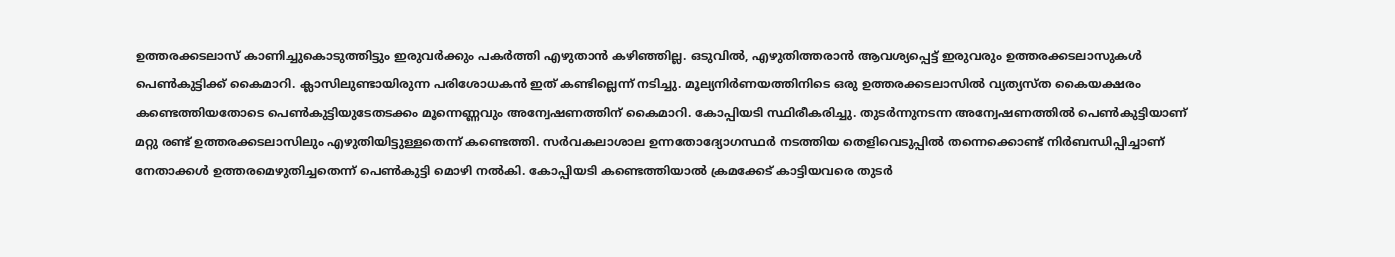ഉത്തരക്കടലാസ് കാണിച്ചുകൊടുത്തിട്ടും ഇരുവർക്കും പകർത്തി എഴുതാൻ കഴിഞ്ഞില്ല. ഒടുവിൽ, എഴുതിത്തരാൻ ആവശ്യപ്പെട്ട് ഇരുവരും ഉത്തരക്കടലാസുകൾ പെൺകുട്ടിക്ക് കൈമാറി. ക്ലാസിലുണ്ടായിരുന്ന പരിശോധകൻ ഇത് കണ്ടില്ലെന്ന് നടിച്ചു. മൂല്യനിർണയത്തിനിടെ ഒരു ഉത്തരക്കടലാസിൽ വ്യത്യസ്ത കൈയക്ഷരം കണ്ടെത്തിയതോടെ പെൺകുട്ടിയുടേതടക്കം മൂന്നെണ്ണവും അന്വേഷണത്തിന് കൈമാറി. കോപ്പിയടി സ്ഥിരീകരിച്ചു. തുടർന്നുനടന്ന അന്വേഷണത്തിൽ പെൺകുട്ടിയാണ് മറ്റു രണ്ട് ഉത്തരക്കടലാസിലും എഴുതിയിട്ടുള്ളതെന്ന് കണ്ടെത്തി. സർവകലാശാല ഉന്നതോദ്യോഗസ്ഥർ നടത്തിയ തെളിവെടുപ്പിൽ തന്നെക്കൊണ്ട് നിർബന്ധിപ്പിച്ചാണ് നേതാക്കൾ ഉത്തരമെഴുതിച്ചതെന്ന് പെൺകുട്ടി മൊഴി നൽകി. കോപ്പിയടി കണ്ടെത്തിയാൽ ക്രമക്കേട് കാട്ടിയവരെ തുടർ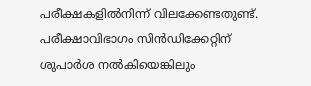പരീക്ഷകളിൽനിന്ന് വിലക്കേണ്ടതുണ്ട്. പരീക്ഷാവിഭാഗം സിൻഡിക്കേറ്റിന് ശുപാർശ നൽകിയെങ്കിലും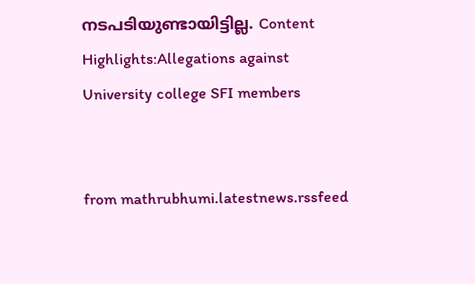നടപടിയുണ്ടായിട്ടില്ല. Content Highlights:Allegations against University college SFI members


from mathrubhumi.latestnews.rssfeed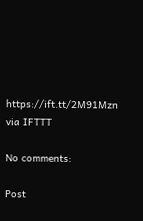https://ift.tt/2M91Mzn
via IFTTT

No comments:

Post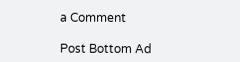a Comment

Post Bottom Ad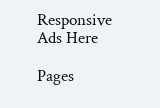Responsive Ads Here

Pages